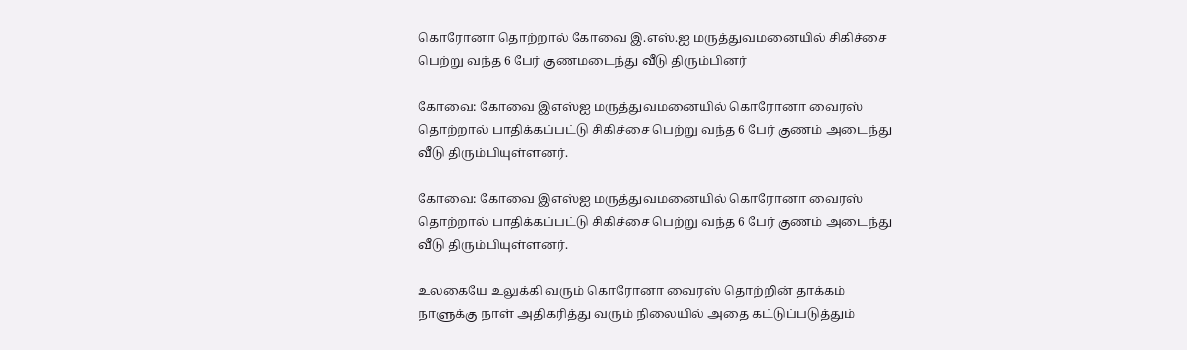கொரோனா தொற்றால் கோவை இ.எஸ்.ஐ மருத்துவமனையில் சிகிச்சை பெற்று வந்த 6 பேர் குணமடைந்து வீடு திரும்பினர்

கோவை: கோவை இஎஸ்ஐ மருத்துவமனையில் கொரோனா வைரஸ் தொற்றால் பாதிக்கப்பட்டு சிகிச்சை பெற்று வந்த 6 பேர் குணம் அடைந்து வீடு திரும்பியுள்ளனர்.

கோவை: கோவை இஎஸ்ஐ மருத்துவமனையில் கொரோனா வைரஸ் தொற்றால் பாதிக்கப்பட்டு சிகிச்சை பெற்று வந்த 6 பேர் குணம் அடைந்து வீடு திரும்பியுள்ளனர்.

உலகையே உலுக்கி வரும் கொரோனா வைரஸ் தொற்றின் தாக்கம் நாளுக்கு நாள் அதிகரித்து வரும் நிலையில் அதை கட்டுப்படுத்தும்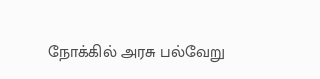நோக்கில் அரசு பல்வேறு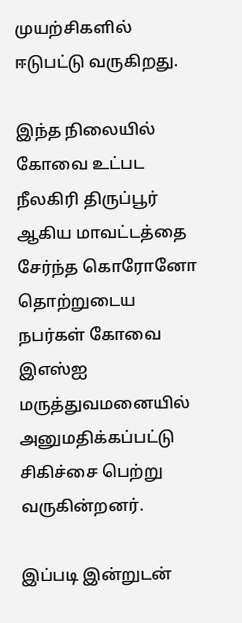முயற்சிகளில் ஈடுபட்டு வருகிறது.

இந்த நிலையில் கோவை உட்பட நீலகிரி திருப்பூர் ஆகிய மாவட்டத்தை சேர்ந்த கொரோனோ தொற்றுடைய நபர்கள் கோவை இஎஸ்ஐ மருத்துவமனையில் அனுமதிக்கப்பட்டு சிகிச்சை பெற்று வருகின்றனர்.

இப்படி இன்றுடன்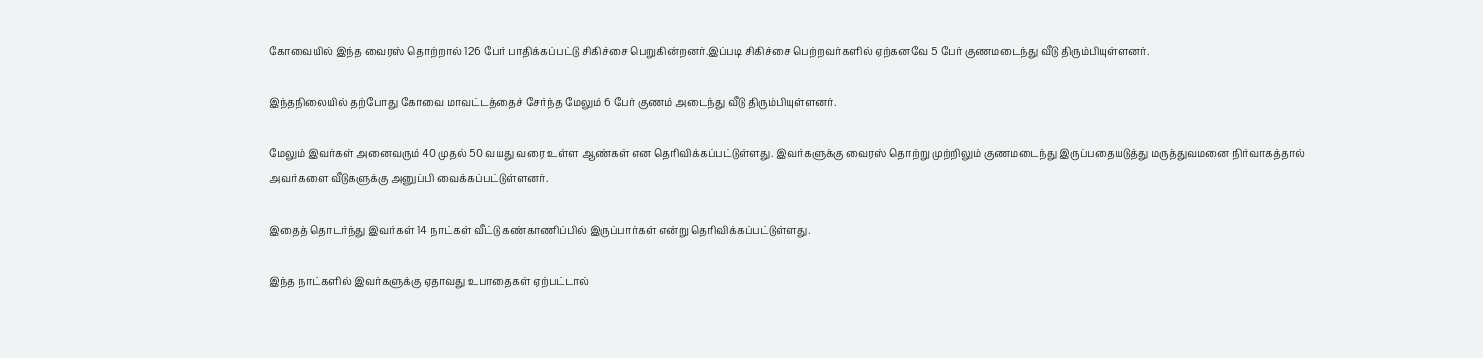கோவையில் இந்த வைரஸ் தொற்றால் 126 பேர் பாதிக்கப்பட்டு சிகிச்சை பெறுகின்றனர்.இப்படி சிகிச்சை பெற்றவர்களில் ஏற்கனவே 5 பேர் குணமடைந்து வீடு திரும்பியுள்ளனர்.

இந்தநிலையில் தற்போது கோவை மாவட்டத்தைச் சேர்ந்த மேலும் 6 பேர் குணம் அடைந்து வீடு திரும்பியுள்ளனர்.

மேலும் இவர்கள் அனைவரும் 40 முதல் 50 வயது வரை உள்ள ஆண்கள் என தெரிவிக்கப்பட்டுள்ளது. இவர்களுக்கு வைரஸ் தொற்று முற்றிலும் குணமடைந்து இருப்பதையடுத்து மருத்துவமனை நிர்வாகத்தால் அவர்களை வீடுகளுக்கு அனுப்பி வைக்கப்பட்டுள்ளனர்.

இதைத் தொடர்ந்து இவர்கள் 14 நாட்கள் வீட்டு கண்காணிப்பில் இருப்பார்கள் என்று தெரிவிக்கப்பட்டுள்ளது.

இந்த நாட்களில் இவர்களுக்கு ஏதாவது உபாதைகள் ஏற்பட்டால்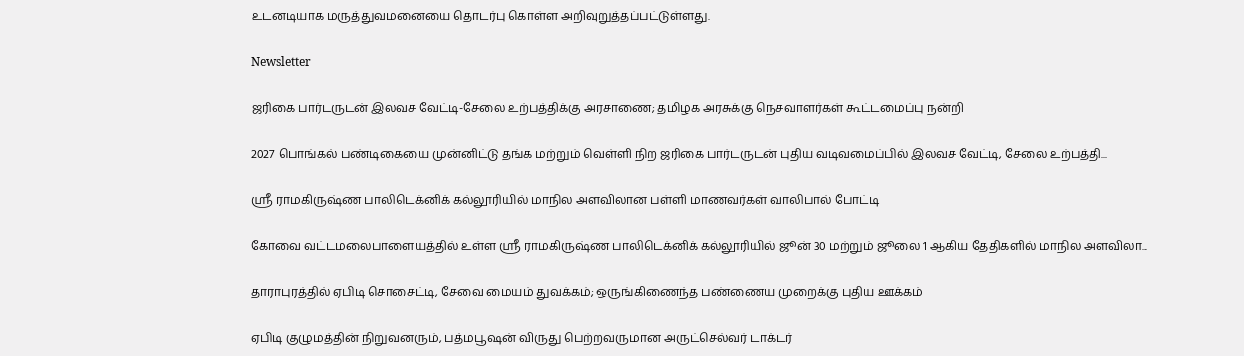உடனடியாக மருத்துவமனையை தொடர்பு கொள்ள அறிவுறுத்தப்பட்டுள்ளது.

Newsletter

ஜரிகை பார்டருடன் இலவச வேட்டி-சேலை உற்பத்திக்கு அரசாணை; தமிழக அரசுக்கு நெசவாளர்கள் கூட்டமைப்பு நன்றி

2027 பொங்கல் பண்டிகையை முன்னிட்டு தங்க மற்றும் வெள்ளி நிற ஜரிகை பார்டருடன் புதிய வடிவமைப்பில் இலவச வேட்டி, சேலை உற்பத்தி...

ஸ்ரீ ராமகிருஷ்ண பாலிடெக்னிக் கல்லூரியில் மாநில அளவிலான பள்ளி மாணவர்கள் வாலிபால் போட்டி

கோவை வட்டமலைபாளையத்தில் உள்ள ஸ்ரீ ராமகிருஷ்ண பாலிடெக்னிக் கல்லூரியில் ஜூன் 30 மற்றும் ஜூலை 1 ஆகிய தேதிகளில் மாநில அளவிலா...

தாராபுரத்தில் ஏபிடி சொசைட்டி, சேவை மையம் துவக்கம்; ஒருங்கிணைந்த பண்ணைய முறைக்கு புதிய ஊக்கம்

ஏபிடி குழுமத்தின் நிறுவனரும், பத்மபூஷன் விருது பெற்றவருமான அருட்செல்வர் டாக்டர்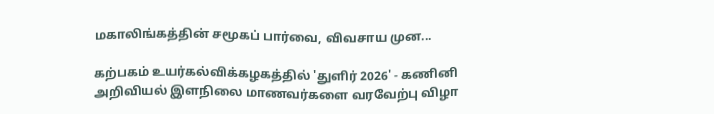மகாலிங்கத்தின் சமூகப் பார்வை, விவசாய முன...

கற்பகம் உயர்கல்விக்கழகத்தில் 'துளிர் 2026' - கணினி அறிவியல் இளநிலை மாணவர்களை வரவேற்பு விழா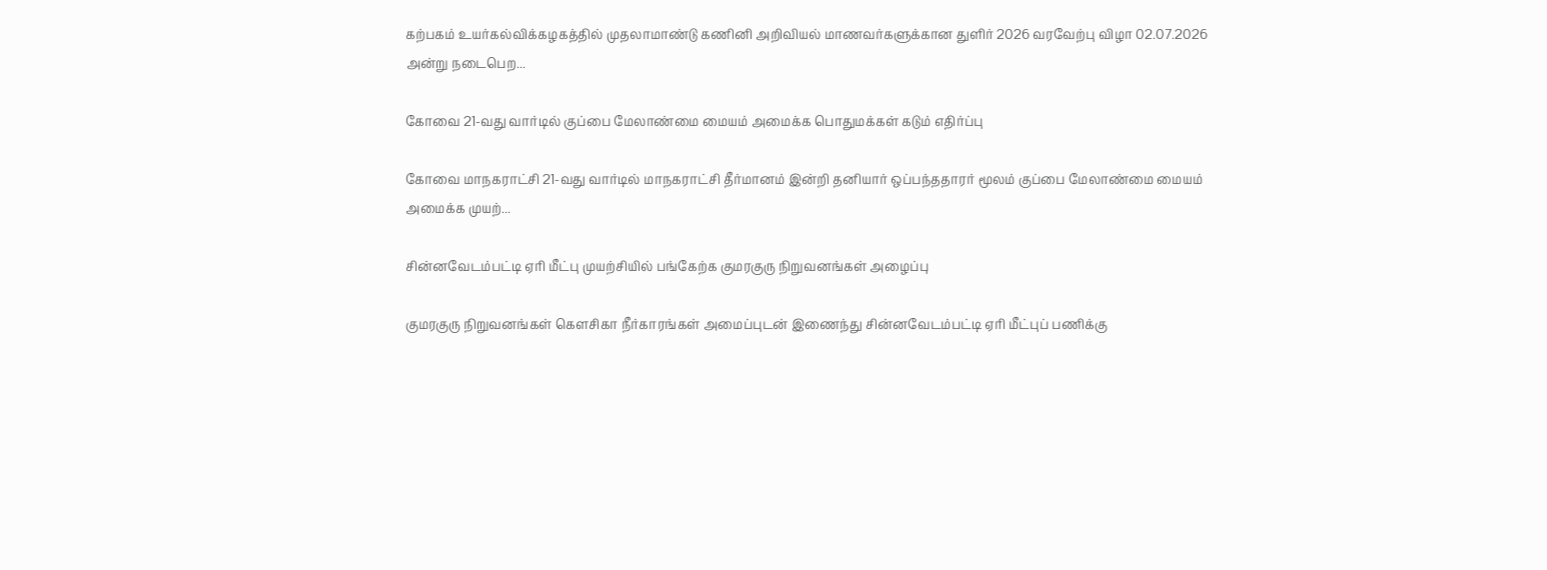கற்பகம் உயர்கல்விக்கழகத்தில் முதலாமாண்டு கணினி அறிவியல் மாணவர்களுக்கான துளிர் 2026 வரவேற்பு விழா 02.07.2026 அன்று நடைபெற...

கோவை 21-வது வார்டில் குப்பை மேலாண்மை மையம் அமைக்க பொதுமக்கள் கடும் எதிர்ப்பு

கோவை மாநகராட்சி 21-வது வார்டில் மாநகராட்சி தீர்மானம் இன்றி தனியார் ஒப்பந்ததாரர் மூலம் குப்பை மேலாண்மை மையம் அமைக்க முயற்...

சின்னவேடம்பட்டி ஏரி மீட்பு முயற்சியில் பங்கேற்க குமரகுரு நிறுவனங்கள் அழைப்பு

குமரகுரு நிறுவனங்கள் கெளசிகா நீர்காரங்கள் அமைப்புடன் இணைந்து சின்னவேடம்பட்டி ஏரி மீட்புப் பணிக்கு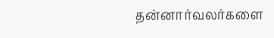தன்னார்வலர்களை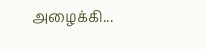அழைக்கி...